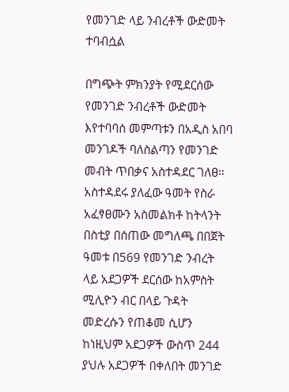የመንገድ ላይ ንብረቶች ውድመት ተባብሷል

በግጭት ምክንያት የሚደርሰው የመንገድ ንብረቶች ውድመት እየተባባሰ መምጣቱን በአዲስ አበባ መንገዶች ባለስልጣን የመንገድ መብት ጥበቃና አስተዳደር ገለፀ፡፡
አስተዳደሩ ያለፈው ዓመት የስራ አፈፃፀሙን አስመልክቶ ከትላንት በስቲያ በሰጠው መግለጫ በበጀት ዓመቱ በ569 የመንገድ ንብረት ላይ አደጋዎች ደርሰው ከአምስት ሚሊዮን ብር በላይ ጉዳት መድረሱን የጠቆመ ሲሆን ከነዚህም አደጋዎች ውስጥ 244 ያህሉ አደጋዎች በቀለበት መንገድ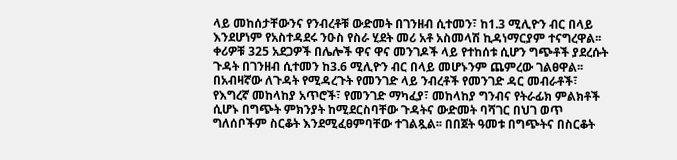ላይ መከሰታቸውንና የንብረቶቹ ውድመት በገንዘብ ሲተመን፣ ከ1.3 ሚሊዮን ብር በላይ እንደሆነም የአስተዳደሩ ንዑስ የስራ ሂደት መሪ አቶ አስመላሽ ኪዳነማርያም ተናግረዋል፡፡
ቀሪዎቹ 325 አደጋዎች በሌሎች ዋና ዋና መንገዶች ላይ የተከሰቱ ሲሆን ግጭቶች ያደረሱት ጉዳት በገንዘብ ሲተመን ከ3.6 ሚሊዮን ብር በላይ መሆኑንም ጨምረው ገልፀዋል፡፡
በአብዛኛው ለጉዳት የሚዳረጉት የመንገድ ላይ ንብረቶች የመንገድ ዳር መብራቶች፣ የእግረኛ መከላከያ አጥሮች፣ የመንገድ ማካፈያ፣ መከላከያ ግንብና የትራፊክ ምልክቶች ሲሆኑ በግጭት ምክንያት ከሚደርስባቸው ጉዳትና ውድመት ባሻገር በህገ ወጥ ግለሰቦችም ስርቆት እንደሚፈፀምባቸው ተገልጿል፡፡ በበጀት ዓመቱ በግጭትና በስርቆት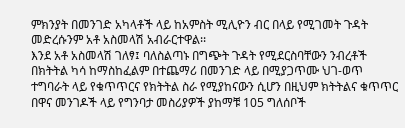ምክንያት በመንገድ አካላቶች ላይ ከአምስት ሚሊዮን ብር በላይ የሚገመት ጉዳት መድረሱንም አቶ አስመላሽ አብራርተዋል፡፡
እንደ አቶ አስመላሽ ገለፃ፤ ባለስልጣኑ በግጭት ጉዳት የሚደርስባቸውን ንብረቶች በክትትል ካሳ ከማስከፈልም በተጨማሪ በመንገድ ላይ በሚያጋጥሙ ህገ-ወጥ ተግባራት ላይ የቁጥጥርና የክትትል ስራ የሚያከናውን ሲሆን በዚህም ክትትልና ቁጥጥር በዋና መንገዶች ላይ የግንባታ መስሪያዎች ያከማቹ 105 ግለሰቦች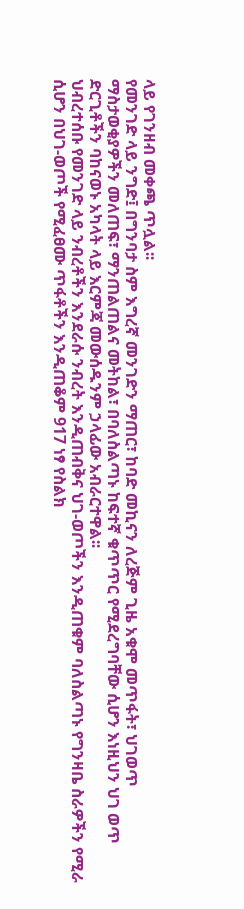ላይ የገንዘብ መቀጫ ጥሏል፡፡
የመንገድ ላይ ንግድ፤ በግንባታ ስም እግረኛ መንገድን ማጠር፣ ከባድ መኪናን ለረጅም ጊዜ አቁሞ መጥፋት፣ ህገወጥ ማስታወቂያዎችን መለጠፍ፣ ማንጠልጠልና መትከል፣ በባለስልጣኑ ከፍተኛ ቁጥጥር የሚደረግባቸው ሲሆን እነዚህን ህገ ወጥ ድርጊቶችን ባከናወኑ አካላት ላይ እርምጃ መውሰዱንም ኃላፊው አብራርተዋል፡፡
ህብረተሰቡ የመንገድ ላይ ንብረቶችን እንደራሱ ንብረት እንዲጠብቅና ህገ-ወጦችን እንዲጠቁም ባለስልጣኑ የግንዛቤ ስራዎችን የሚራ ሲሆን በህገ-ወጦች የሚፈፀሙ ጥፋቶችን እንዲጠቆም 917 ነፃ የስልክ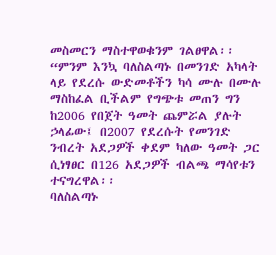መስመርን ማስተዋወቁንም ገልፀዋል፡፡
“ምንም እንኳ ባለስልጣኑ በመንገድ አካላት ላይ የደረሱ ውድመቶችን ካሳ ሙሉ በሙሉ ማስከፈል ቢችልም የግጭቱ መጠን ግን ከ2006 የበጀት ዓመት ጨምሯል ያሉት ኃላፊው፤ በ2007 የደረሱት የመንገድ ንብረት አደጋዎች ቀደም ካለው ዓመት ጋር ሲነፃፀር በ126 አደጋዎች ብልጫ ማሳየቱን ተናግረዋል፡፡
ባለስልጣኑ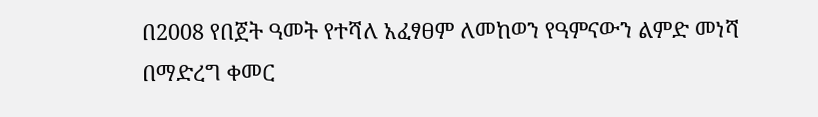በ2008 የበጀት ዓመት የተሻለ አፈፃፀም ለመከወን የዓምናውን ልምድ መነሻ በማድረግ ቀመር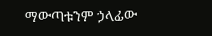ማውጣቱንም ኃላፊው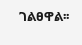ገልፀዋል፡፡